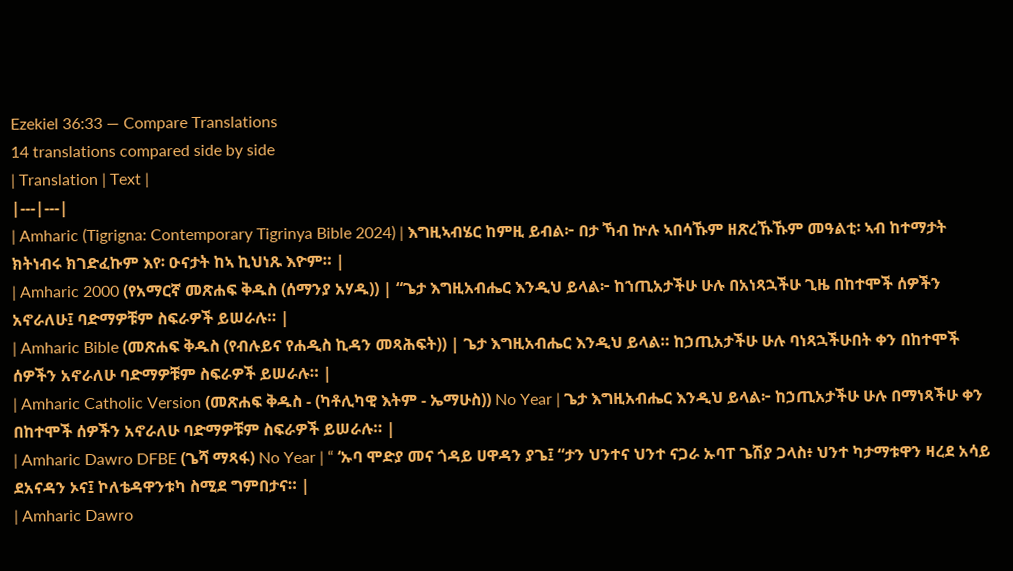Ezekiel 36:33 — Compare Translations
14 translations compared side by side
| Translation | Text |
|---|---|
| Amharic (Tigrigna: Contemporary Tigrinya Bible 2024) | እግዚኣብሄር ከምዚ ይብል፦ በታ ኻብ ኵሉ ኣበሳኹም ዘጽረኹኹም መዓልቲ፡ ኣብ ከተማታት ክትነብሩ ክገድፈኩም እየ፡ ዑናታት ከኣ ኪህነጹ እዮም። |
| Amharic 2000 (የአማርኛ መጽሐፍ ቅዱስ (ሰማንያ አሃዱ)) | “ጌታ እግዚአብሔር እንዲህ ይላል፦ ከኀጢአታችሁ ሁሉ በአነጻኋችሁ ጊዜ በከተሞች ሰዎችን አኖራለሁ፤ ባድማዎቹም ስፍራዎች ይሠራሉ። |
| Amharic Bible (መጽሐፍ ቅዱስ (የብሉይና የሐዲስ ኪዳን መጻሕፍት)) | ጌታ እግዚአብሔር እንዲህ ይላል። ከኃጢአታችሁ ሁሉ ባነጻኋችሁበት ቀን በከተሞች ሰዎችን አኖራለሁ ባድማዎቹም ስፍራዎች ይሠራሉ። |
| Amharic Catholic Version (መጽሐፍ ቅዱስ - (ካቶሊካዊ እትም - ኤማሁስ)) No Year | ጌታ እግዚአብሔር እንዲህ ይላል፦ ከኃጢአታችሁ ሁሉ በማነጻችሁ ቀን በከተሞች ሰዎችን አኖራለሁ ባድማዎቹም ስፍራዎች ይሠራሉ። |
| Amharic Dawro DFBE (ጌሻ ማጻፋ) No Year | “ ‘ኡባ ሞድያ መና ጎዳይ ሀዋዳን ያጌ፤ “ታን ህንተና ህንተ ናጋራ ኡባፐ ጌሽያ ጋላስ፥ ህንተ ካታማቱዋን ዛረደ አሳይ ደአናዳን ኦና፤ ኮለቴዳዋንቱካ ስሚደ ግምበታና። |
| Amharic Dawro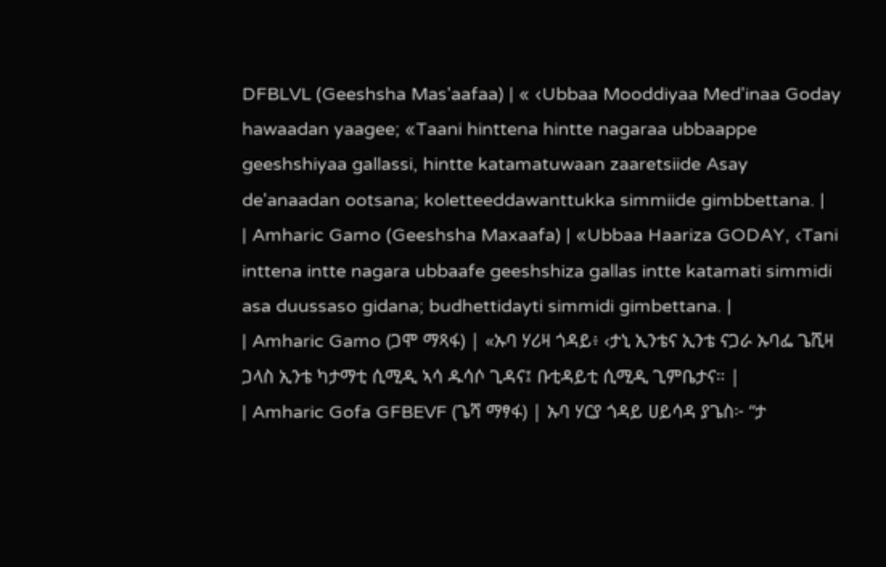DFBLVL (Geeshsha Mas'aafaa) | « ‹Ubbaa Mooddiyaa Med'inaa Goday hawaadan yaagee; «Taani hinttena hintte nagaraa ubbaappe geeshshiyaa gallassi, hintte katamatuwaan zaaretsiide Asay de'anaadan ootsana; koletteeddawanttukka simmiide gimbbettana. |
| Amharic Gamo (Geeshsha Maxaafa) | «Ubbaa Haariza GODAY, ‹Tani inttena intte nagara ubbaafe geeshshiza gallas intte katamati simmidi asa duussaso gidana; budhettidayti simmidi gimbettana. |
| Amharic Gamo (ጋሞ ማጻፋ) | «ኡባ ሃሪዛ ጎዳይ፥ ‹ታኒ ኢንቴና ኢንቴ ናጋራ ኡባፌ ጌሺዛ ጋላስ ኢንቴ ካታማቲ ሲሚዲ ኣሳ ዱሳሶ ጊዳና፤ ቡቲዳይቲ ሲሚዲ ጊምቤታና። |
| Amharic Gofa GFBEVF (ጌሻ ማፃፋ) | ኡባ ሃርያ ጎዳይ ሀይሳዳ ያጌስ፦ “ታ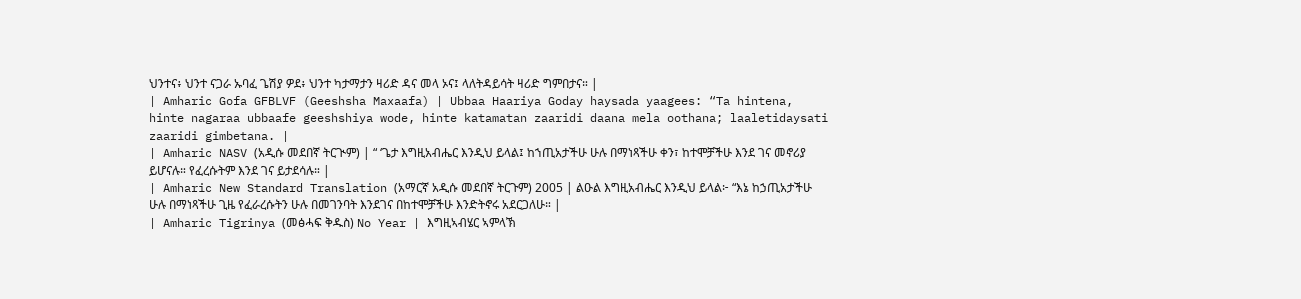ህንተና፥ ህንተ ናጋራ ኡባፈ ጌሽያ ዎደ፥ ህንተ ካታማታን ዛሪድ ዳና መላ ኦና፤ ላለትዳይሳት ዛሪድ ግምበታና። |
| Amharic Gofa GFBLVF (Geeshsha Maxaafa) | Ubbaa Haariya Goday haysada yaagees: “Ta hintena, hinte nagaraa ubbaafe geeshshiya wode, hinte katamatan zaaridi daana mela oothana; laaletidaysati zaaridi gimbetana. |
| Amharic NASV (አዲሱ መደበኛ ትርጒም) | “ ‘ጌታ እግዚአብሔር እንዲህ ይላል፤ ከኀጢአታችሁ ሁሉ በማነጻችሁ ቀን፣ ከተሞቻችሁ እንደ ገና መኖሪያ ይሆናሉ። የፈረሱትም እንደ ገና ይታደሳሉ። |
| Amharic New Standard Translation (አማርኛ አዲሱ መደበኛ ትርጉም) 2005 | ልዑል እግዚአብሔር እንዲህ ይላል፦ “እኔ ከኃጢአታችሁ ሁሉ በማነጻችሁ ጊዜ የፈራረሱትን ሁሉ በመገንባት እንደገና በከተሞቻችሁ እንድትኖሩ አደርጋለሁ። |
| Amharic Tigrinya (መፅሓፍ ቅዱስ) No Year | እግዚኣብሄር ኣምላኽ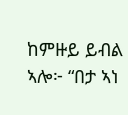ከምዙይ ይብል ኣሎ፦ “በታ ኣነ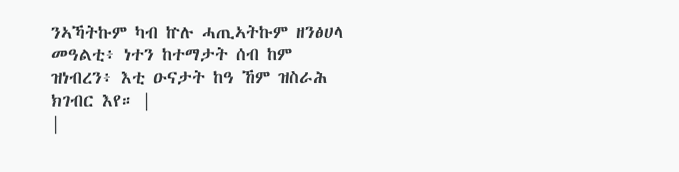ንኣኻትኩም ካብ ኵሉ ሓጢኣትኩም ዘንፅሀላ መዓልቲ፥ ነተን ከተማታት ሰብ ከም ዝነብረን፥ እቲ ዑናታት ከዓ ኸም ዝስራሕ ክገብር እየ። |
|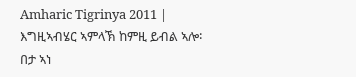Amharic Tigrinya 2011 | እግዚኣብሄር ኣምላኽ ከምዚ ይብል ኣሎ፡ በታ ኣነ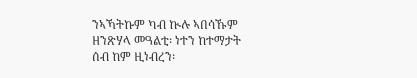ንኣኻትኩም ካብ ኲሉ ኣበሳኹም ዘንጽሃላ መዓልቲ፡ ነተን ከተማታት ሰብ ከም ዚነብረን፡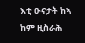እቲ ዑናታት ከኣ ከም ዚስራሕ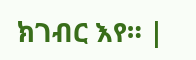ክገብር እየ። |